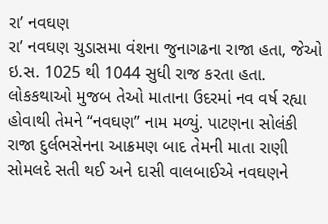રા’ નવઘણ
રા’ નવઘણ ચુડાસમા વંશના જુનાગઢના રાજા હતા, જેઓ ઇ.સ. 1025 થી 1044 સુધી રાજ કરતા હતા. લોકકથાઓ મુજબ તેઓ માતાના ઉદરમાં નવ વર્ષ રહ્યા હોવાથી તેમને “નવઘણ” નામ મળ્યું. પાટણના સોલંકી રાજા દુર્લભસેનના આક્રમણ બાદ તેમની માતા રાણી સોમલદે સતી થઈ અને દાસી વાલબાઈએ નવઘણને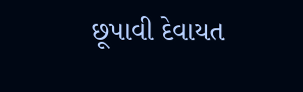છૂપાવી દેવાયત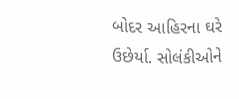બોદર આહિરના ઘરે ઉછેર્યા. સોલંકીઓને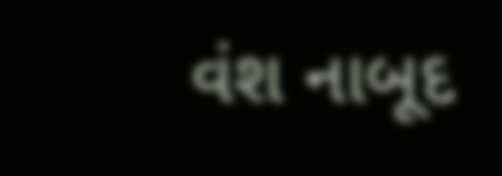વંશ નાબૂદ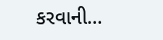કરવાની…